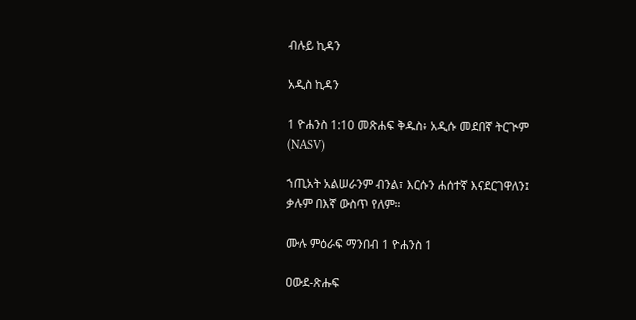ብሉይ ኪዳን

አዲስ ኪዳን

1 ዮሐንስ 1:10 መጽሐፍ ቅዱስ፥ አዲሱ መደበኛ ትርጒም (NASV)

ኀጢአት አልሠራንም ብንል፣ እርሱን ሐሰተኛ እናደርገዋለን፤ ቃሉም በእኛ ውስጥ የለም።

ሙሉ ምዕራፍ ማንበብ 1 ዮሐንስ 1

ዐውደ-ጽሑፍ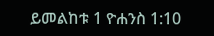ይመልከቱ 1 ዮሐንስ 1:10